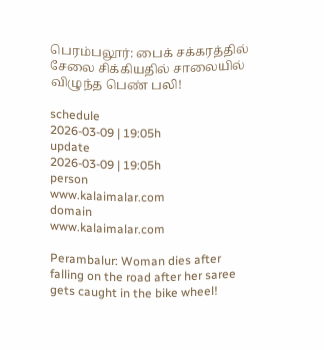பெரம்பலூர்: பைக் சக்கரத்தில் சேலை சிக்கியதில் சாலையில் விழுந்த பெண் பலி!

schedule
2026-03-09 | 19:05h
update
2026-03-09 | 19:05h
person
www.kalaimalar.com
domain
www.kalaimalar.com

Perambalur: Woman dies after falling on the road after her saree gets caught in the bike wheel!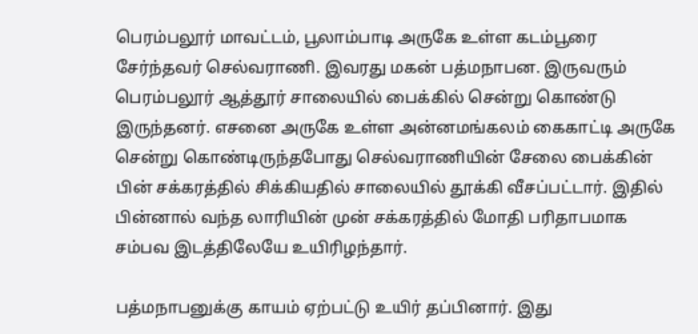பெரம்பலூர் மாவட்டம், பூலாம்பாடி அருகே உள்ள கடம்பூரை சேர்ந்தவர் செல்வராணி. இவரது மகன் பத்மநாபன. இருவரும் பெரம்பலூர் ஆத்தூர் சாலையில் பைக்கில் சென்று கொண்டு இருந்தனர். எசனை அருகே உள்ள அன்னமங்கலம் கைகாட்டி அருகே சென்று கொண்டிருந்தபோது செல்வராணியின் சேலை பைக்கின் பின் சக்கரத்தில் சிக்கியதில் சாலையில் தூக்கி வீசப்பட்டார். இதில் பின்னால் வந்த லாரியின் முன் சக்கரத்தில் மோதி பரிதாபமாக சம்பவ இடத்திலேயே உயிரிழந்தார்.

பத்மநாபனுக்கு காயம் ஏற்பட்டு உயிர் தப்பினார். இது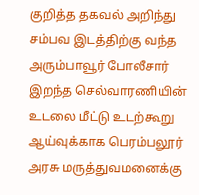குறித்த தகவல் அறிந்து சம்பவ இடத்திற்கு வந்த அரும்பாவூர் போலீசார் இறந்த செல்வாரணியின் உடலை மீட்டு உடற்கூறு ஆய்வுக்காக பெரம்பலூர் அரசு மருத்துவமனைக்கு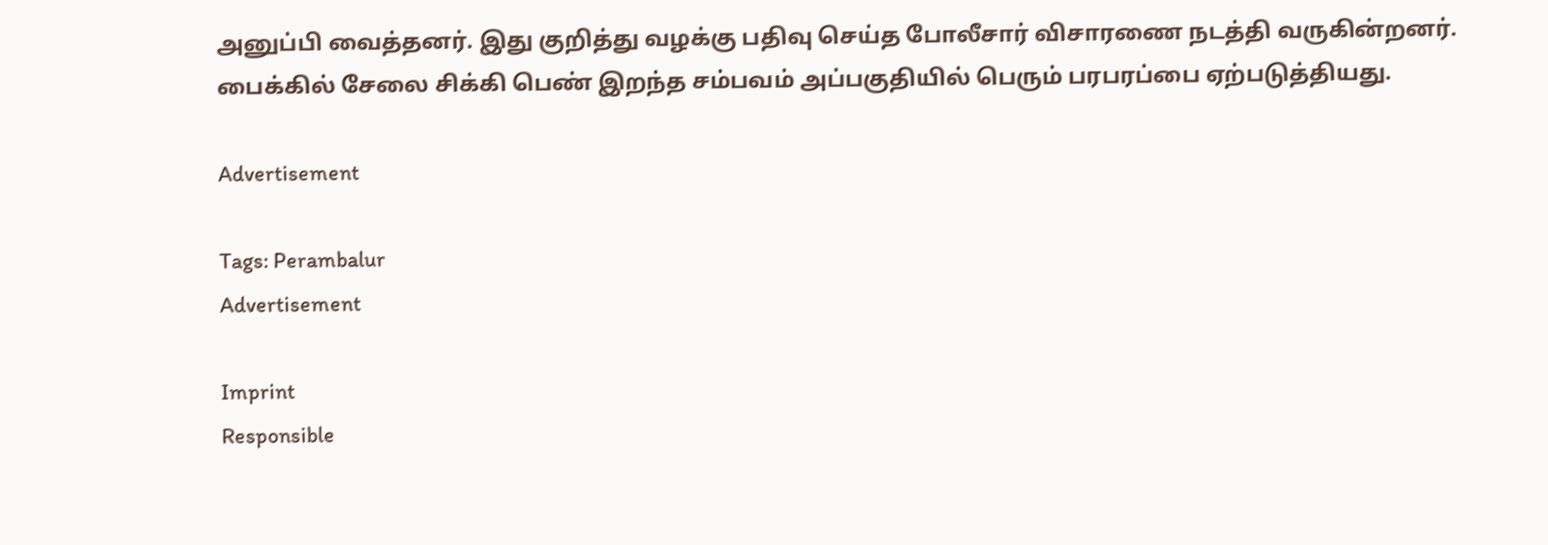அனுப்பி வைத்தனர். இது குறித்து வழக்கு பதிவு செய்த போலீசார் விசாரணை நடத்தி வருகின்றனர்.
பைக்கில் சேலை சிக்கி பெண் இறந்த சம்பவம் அப்பகுதியில் பெரும் பரபரப்பை ஏற்படுத்தியது.

Advertisement

Tags: Perambalur
Advertisement

Imprint
Responsible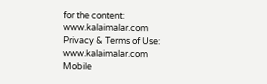for the content:
www.kalaimalar.com
Privacy & Terms of Use:
www.kalaimalar.com
Mobile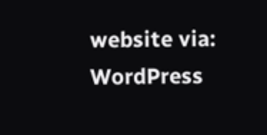website via:
WordPress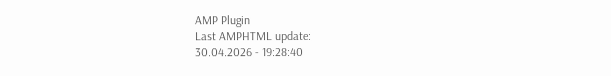AMP Plugin
Last AMPHTML update:
30.04.2026 - 19:28:40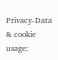Privacy-Data & cookie usage: